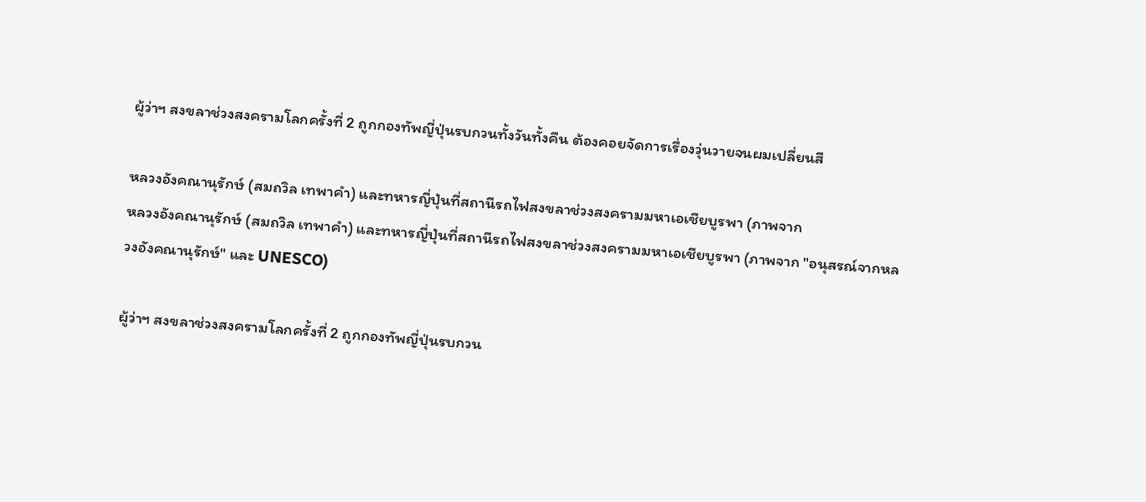ผู้ว่าฯ สงขลาช่วงสงครามโลกครั้งที่ 2 ถูกกองทัพญี่ปุ่นรบกวนทั้งวันทั้งคืน ต้องคอยจัดการเรื่องวุ่นวายจนผมเปลี่ยนสี

หลวงอังคณานุรักษ์ (สมถวิล เทพาคำ) และทหารญี่ปุ่นที่สถานีรถไฟสงขลาช่วงสงครามมหาเอเชียบูรพา (ภาพจาก
หลวงอังคณานุรักษ์ (สมถวิล เทพาคำ) และทหารญี่ปุ่นที่สถานีรถไฟสงขลาช่วงสงครามมหาเอเชียบูรพา (ภาพจาก "อนุสรณ์จากหลวงอังคณานุรักษ์" และ UNESCO)

ผู้ว่าฯ สงขลาช่วงสงครามโลกครั้งที่ 2 ถูกกองทัพญี่ปุ่นรบกวน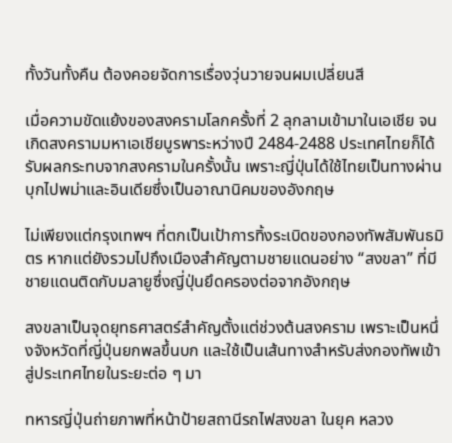ทั้งวันทั้งคืน ต้องคอยจัดการเรื่องวุ่นวายจนผมเปลี่ยนสี

เมื่อความขัดแย้งของสงครามโลกครั้งที่ 2 ลุกลามเข้ามาในเอเชีย จนเกิดสงครามมหาเอเชียบูรพาระหว่างปี 2484-2488 ประเทศไทยก็ได้รับผลกระทบจากสงครามในครั้งนั้น เพราะญี่ปุ่นได้ใช้ไทยเป็นทางผ่านบุกไปพม่าและอินเดียซึ่งเป็นอาณานิคมของอังกฤษ

ไม่เพียงแต่กรุงเทพฯ ที่ตกเป็นเป้าการทิ้งระเบิดของกองทัพสัมพันธมิตร หากแต่ยังรวมไปถึงเมืองสำคัญตามชายแดนอย่าง “สงขลา” ที่มีชายแดนติดกับมลายูซึ่งญี่ปุ่นยึดครองต่อจากอังกฤษ

สงขลาเป็นจุดยุทธศาสตร์สำคัญตั้งแต่ช่วงต้นสงคราม เพราะเป็นหนึ่งจังหวัดที่ญี่ปุ่นยกพลขึ้นบก และใช้เป็นเส้นทางสำหรับส่งกองทัพเข้าสู่ประเทศไทยในระยะต่อ ๆ มา

ทหารญี่ปุ่นถ่ายภาพที่หน้าป้ายสถานีรถไฟสงขลา ในยุค หลวง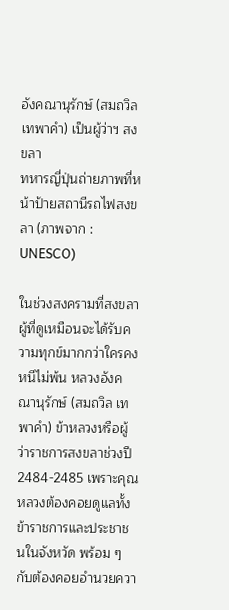อังคณานุรักษ์ (สมถวิล เทพาคำ) เป็นผู้ว่าฯ สงขลา
ทหารญี่ปุ่นถ่ายภาพที่หน้าป้ายสถานีรถไฟสงขลา (ภาพจาก : UNESCO)

ในช่วงสงครามที่สงขลา ผู้ที่ดูเหมือนจะได้รับความทุกข์มากกว่าใครคงหนีไม่พ้น หลวงอังคณานุรักษ์ (สมถวิล เทพาคำ) ข้าหลวงหรือผู้ว่าราชการสงขลาช่วงปี 2484-2485 เพราะคุณหลวงต้องคอยดูแลทั้งข้าราชการและประชาชนในจังหวัด พร้อม ๆ กับต้องคอยอำนวยควา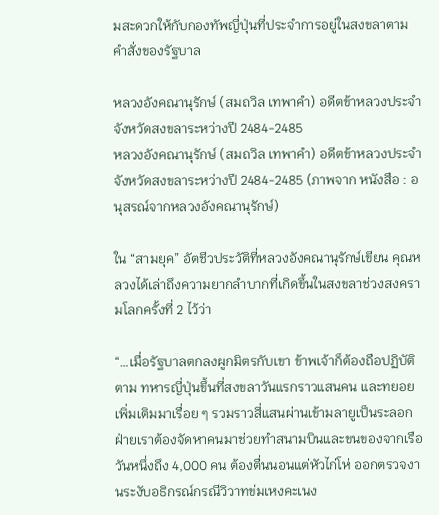มสะดวกให้กับกองทัพญี่ปุ่นที่ประจำการอยู่ในสงขลาตามคำสั่งของรัฐบาล

หลวงอังคณานุรักษ์ (สมถวิล เทพาคำ) อดีตข้าหลวงประจำจังหวัดสงขลาระหว่างปี 2484-2485
หลวงอังคณานุรักษ์ (สมถวิล เทพาคำ) อดีตข้าหลวงประจำจังหวัดสงขลาระหว่างปี 2484-2485 (ภาพจาก หนังสือ : อนุสรณ์จากหลวงอังคณานุรักษ์)

ใน “สามยุค” อัตชีวประวัติที่หลวงอังคณานุรักษ์เขียน คุณหลวงได้เล่าถึงความยากลำบากที่เกิดขึ้นในสงขลาช่วงสงครามโลกครั้งที่ 2 ไว้ว่า

“…เมื่อรัฐบาลตกลงผูกมิตรกับเขา ข้าพเจ้าก็ต้องถือปฏิบัติตาม ทหารญี่ปุ่นขึ้นที่สงขลาวันแรกราวแสนคน และทยอยเพิ่มเติมมาเรื่อย ๆ รวมราวสี่แสนผ่านเข้ามลายูเป็นระลอก ฝ่ายเราต้องจัดหาคนมาช่วยทำสนามบินและขนของจากเรือวันหนึ่งถึง 4,000 คน ต้องตื่นนอนแต่หัวไก่โห่ ออกตรวจงานระงับอธิกรณ์กรณีวิวาทข่มเหงคะเนง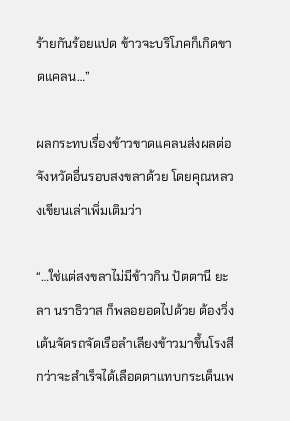ร้ายกันร้อยแปด ข้าวจะบริโภคก็เกิดขาดแคลน…”

ผลกระทบเรื่องข้าวขาดแคลนส่งผลต่อจังหวัดอื่นรอบสงขลาด้วย โดยคุณหลวงเขียนเล่าเพิ่มเติมว่า

“…ใช่แต่สงขลาไม่มีข้าวกิน ปัตตานี ยะลา นราธิวาส ก็พลอยอดไปด้วย ต้องวิ่งเต้นจัดรถจัดเรือลำเลียงข้าวมาขึ้นโรงสี กว่าจะสำเร็จได้เลือดตาแทบกระเด็นเพ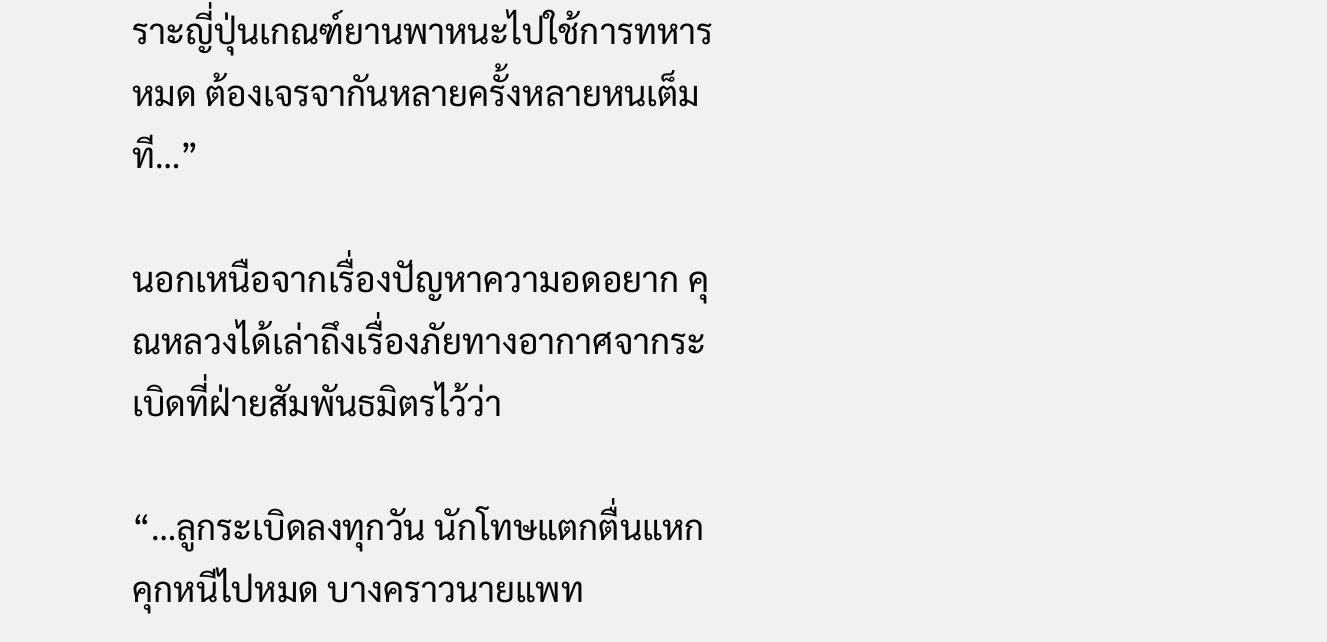ราะญี่ปุ่นเกณฑ์ยานพาหนะไปใช้การทหารหมด ต้องเจรจากันหลายครั้งหลายหนเต็มที…”

นอกเหนือจากเรื่องปัญหาความอดอยาก คุณหลวงได้เล่าถึงเรื่องภัยทางอากาศจากระเบิดที่ฝ่ายสัมพันธมิตรไว้ว่า

“…ลูกระเบิดลงทุกวัน นักโทษแตกตื่นแหกคุกหนีไปหมด บางคราวนายแพท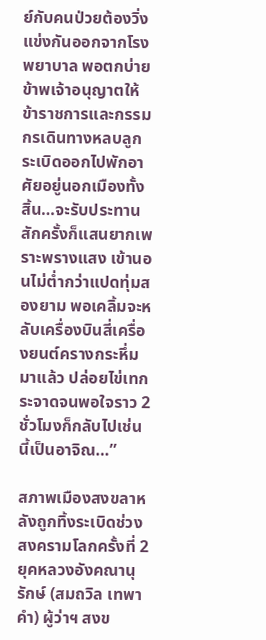ย์กับคนป่วยต้องวิ่งแข่งกันออกจากโรงพยาบาล พอตกบ่ายข้าพเจ้าอนุญาตให้ข้าราชการและกรรมกรเดินทางหลบลูกระเบิดออกไปพักอาศัยอยู่นอกเมืองทั้งสิ้น…จะรับประทานสักครั้งก็แสนยากเพราะพรางแสง เข้านอนไม่ต่ำกว่าแปดทุ่มสองยาม พอเคลิ้มจะหลับเครื่องบินสี่เครื่องยนต์ครางกระหึ่มมาแล้ว ปล่อยไข่เทกระจาดจนพอใจราว 2 ชั่วโมงก็กลับไปเช่นนี้เป็นอาจิณ…”

สภาพเมืองสงขลาหลังถูกทิ้งระเบิดช่วงสงครามโลกครั้งที่ 2 ยุคหลวงอังคณานุรักษ์ (สมถวิล เทพาคำ) ผู้ว่าฯ สงข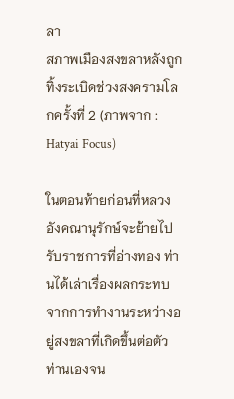ลา
สภาพเมืองสงขลาหลังถูกทิ้งระเบิดช่วงสงครามโลกครั้งที่ 2 (ภาพจาก : Hatyai Focus)

ในตอนท้ายก่อนที่หลวงอังคณานุรักษ์จะย้ายไปรับราชการที่อ่างทอง ท่านได้เล่าเรื่องผลกระทบจากการทำงานระหว่างอยู่สงขลาที่เกิดขึ้นต่อตัวท่านเองจน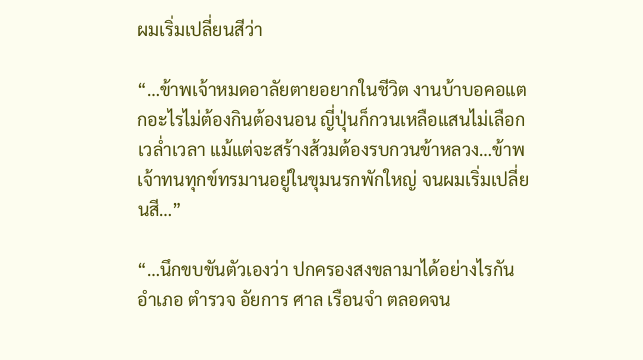ผมเริ่มเปลี่ยนสีว่า

“…ข้าพเจ้าหมดอาลัยตายอยากในชีวิต งานบ้าบอคอแตกอะไรไม่ต้องกินต้องนอน ญี่ปุ่นก็กวนเหลือแสนไม่เลือกเวล่ำเวลา แม้แต่จะสร้างส้วมต้องรบกวนข้าหลวง…ข้าพเจ้าทนทุกข์ทรมานอยู่ในขุมนรกพักใหญ่ จนผมเริ่มเปลี่ยนสี…”

“…นึกขบขันตัวเองว่า ปกครองสงขลามาได้อย่างไรกัน อำเภอ ตำรวจ อัยการ ศาล เรือนจำ ตลอดจน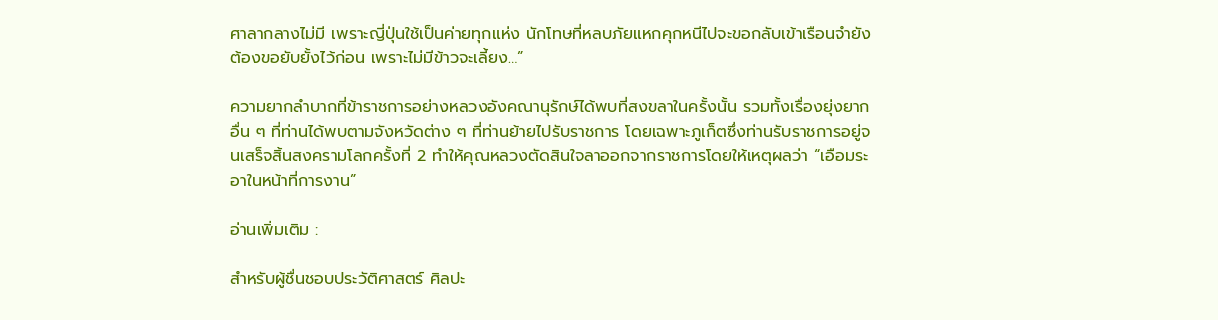ศาลากลางไม่มี เพราะญี่ปุ่นใช้เป็นค่ายทุกแห่ง นักโทษที่หลบภัยแหกคุกหนีไปจะขอกลับเข้าเรือนจำยังต้องขอยับยั้งไว้ก่อน เพราะไม่มีข้าวจะเลี้ยง…”

ความยากลำบากที่ข้าราชการอย่างหลวงอังคณานุรักษ์ได้พบที่สงขลาในครั้งนั้น รวมทั้งเรื่องยุ่งยากอื่น ๆ ที่ท่านได้พบตามจังหวัดต่าง ๆ ที่ท่านย้ายไปรับราชการ โดยเฉพาะภูเก็ตซึ่งท่านรับราชการอยู่จนเสร็จสิ้นสงครามโลกครั้งที่ 2 ทำให้คุณหลวงตัดสินใจลาออกจากราชการโดยให้เหตุผลว่า “เอือมระอาในหน้าที่การงาน”

อ่านเพิ่มเติม :

สำหรับผู้ชื่นชอบประวัติศาสตร์ ศิลปะ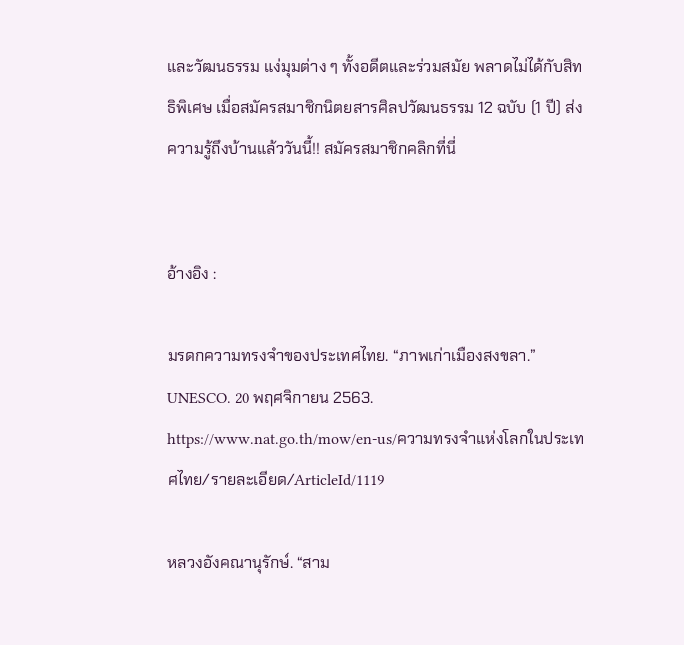และวัฒนธรรม แง่มุมต่าง ๆ ทั้งอดีตและร่วมสมัย พลาดไม่ได้กับสิทธิพิเศษ เมื่อสมัครสมาชิกนิตยสารศิลปวัฒนธรรม 12 ฉบับ (1 ปี) ส่งความรู้ถึงบ้านแล้ววันนี้!! สมัครสมาชิกคลิกที่นี่


อ้างอิง :

มรดกความทรงจำของประเทศไทย. “ภาพเก่าเมืองสงขลา.” UNESCO. 20 พฤศจิกายน 2563. https://www.nat.go.th/mow/en-us/ความทรงจำแห่งโลกในประเทศไทย/รายละเอียด/ArticleId/1119

หลวงอังคณานุรักษ์. “สาม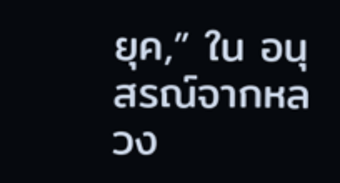ยุค,” ใน อนุสรณ์จากหลวง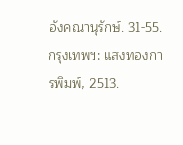อังคณานุรักษ์. 31-55. กรุงเทพฯ: แสงทองการพิมพ์, 2513.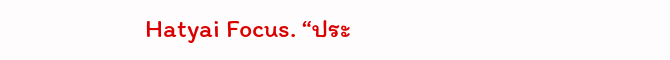Hatyai Focus. “ประ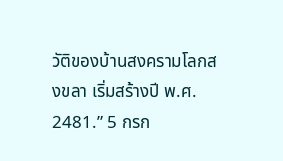วัติของบ้านสงครามโลกสงขลา เริ่มสร้างปี พ.ศ. 2481.” 5 กรก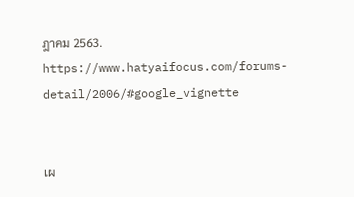ฎาคม 2563. https://www.hatyaifocus.com/forums-detail/2006/#google_vignette


เผ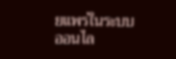ยแพร่ในระบบออนไล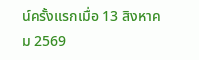น์ครั้งแรกเมื่อ 13 สิงหาคม 2569